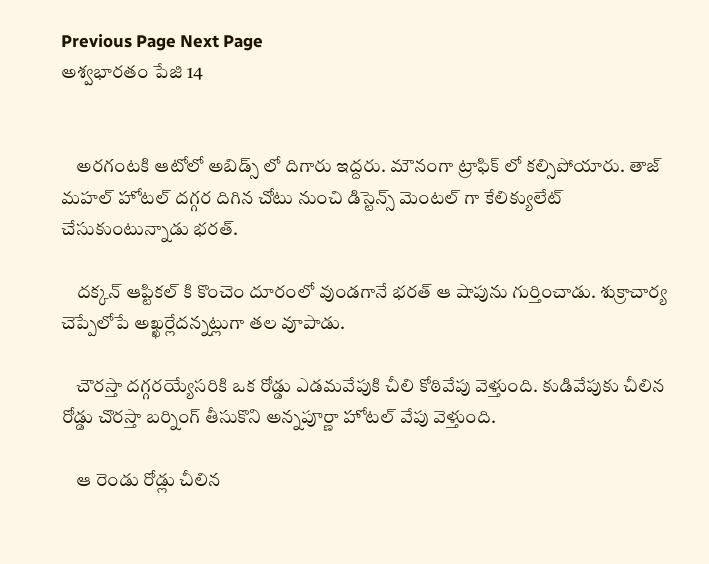Previous Page Next Page
అశ్వభారతం పేజి 14


    అరగంటకి ఆటోలో అబిడ్స్ లో దిగారు ఇద్దరు. మౌనంగా ట్రాఫిక్ లో కల్సిపోయారు. తాజ్ మహల్ హోటల్ దగ్గర దిగిన చోటు నుంచి డిస్టెన్స్ మెంటల్ గా కేలిక్యులేట్ చేసుకుంటున్నాడు భరత్.

    దక్కన్ ఆప్టికల్ కి కొంచెం దూరంలో వుండగానే భరత్ ఆ షాపును గుర్తించాడు. శుక్రాచార్య చెప్పేలోపే అఖ్ఖర్లేదన్నట్లుగా తల వూపాడు.

    చౌరస్తా దగ్గరయ్యేసరికి ఒక రోడ్డు ఎడమవేపుకి చీలి కోఠివేపు వెళ్తుంది. కుడివేపుకు చీలిన రోడ్డు చొరస్తా బర్నింగ్ తీసుకొని అన్నపూర్ణా హోటల్ వేపు వెళ్తుంది.

    ఆ రెండు రోడ్లు చీలిన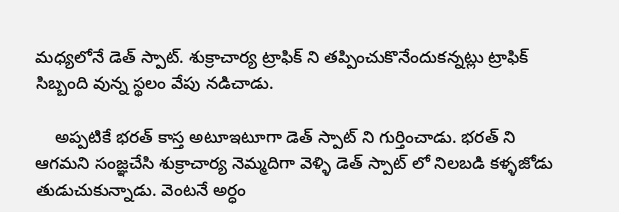మధ్యలోనే డెత్ స్పాట్. శుక్రాచార్య ట్రాఫిక్ ని తప్పించుకొనేందుకన్నట్లు ట్రాఫిక్ సిబ్బంది వున్న స్థలం వేపు నడిచాడు.

    అప్పటికే భరత్ కాస్త అటూఇటూగా డెత్ స్పాట్ ని గుర్తించాడు. భరత్ ని ఆగమని సంజ్ఞచేసి శుక్రాచార్య నెమ్మదిగా వెళ్ళి డెత్ స్పాట్ లో నిలబడి కళ్ళజోడు తుడుచుకున్నాడు. వెంటనే అర్ధం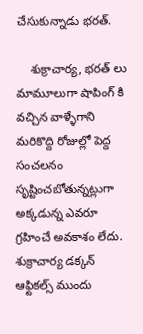చేసుకున్నాడు భరత్.

    శుక్రాచార్య, భరత్ లు మామూలుగా షాపింగ్ కి వచ్చిన వాళ్ళేగాని మరికొద్ది రోజుల్లో పెద్ద సంచలనం సృష్టించబోతున్నట్లుగా అక్కడున్న ఎవరూ గ్రహించే అవకాశం లేదు. శుక్రాచార్య డక్కన్ ఆఫ్టికల్స్ ముందు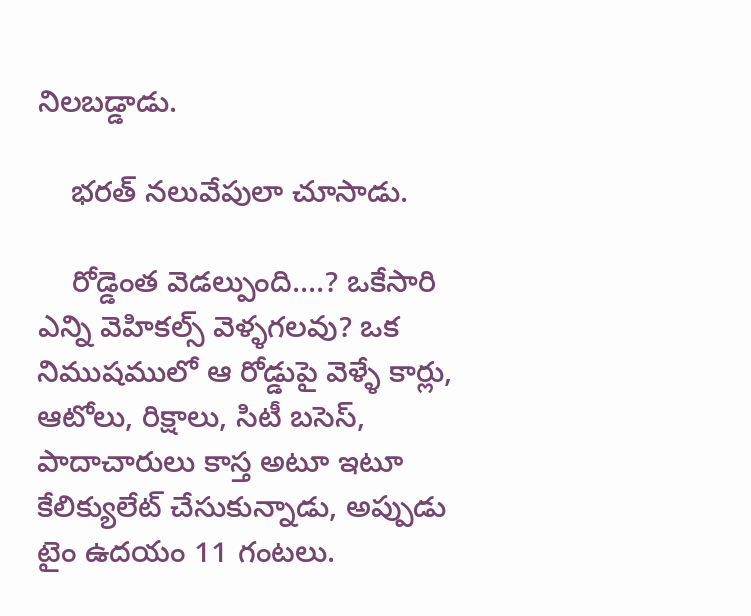నిలబడ్డాడు.

    భరత్ నలువేపులా చూసాడు.

    రోడ్డెంత వెడల్పుంది....? ఒకేసారి ఎన్ని వెహికల్స్ వెళ్ళగలవు? ఒక నిముషములో ఆ రోడ్డుపై వెళ్ళే కార్లు, ఆటోలు, రిక్షాలు, సిటీ బసెస్, పాదాచారులు కాస్త అటూ ఇటూ కేలిక్యులేట్ చేసుకున్నాడు, అప్పుడు టైం ఉదయం 11 గంటలు.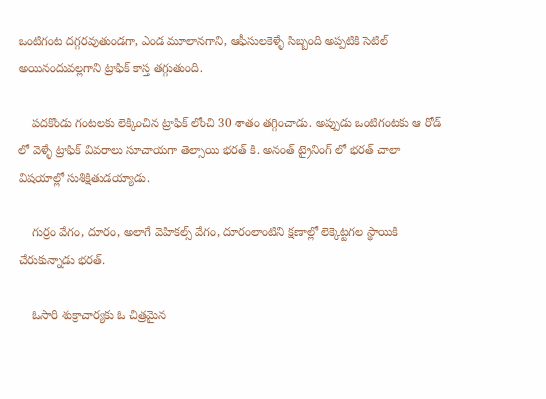ఒంటిగంట దగ్గరవుతుండగా, ఎండ మూలానగాని, ఆఫీసులకెళ్ళే సిబ్బంది అప్పటికి సెటిల్ అయినందువల్లగాని ట్రాఫిక్ కాస్త తగ్గుతుంది.

    పదకొండు గంటలకు లెక్కించిన ట్రాఫిక్ లోంచి 30 శాతం తగ్గించాడు. అప్పుడు ఒంటిగంటకు ఆ రోడ్ లో వెళ్ళే ట్రాఫిక్ వివరాలు సూచాయగా తెల్సాయి భరత్ కి. అనంత్ ట్రైనింగ్ లో భరత్ చాలా విషయాల్లో సుశిక్షితుడయ్యాడు.

    గుర్రం వేగం, దూరం, అలాగే వెహికల్స్ వేగం, దూరంలాంటిని క్షణాల్లో లెక్కెట్టగల స్థాయికి చేరుకున్నాడు భరత్.

    ఓసారి శుక్రాచార్యకు ఓ చిత్రమైన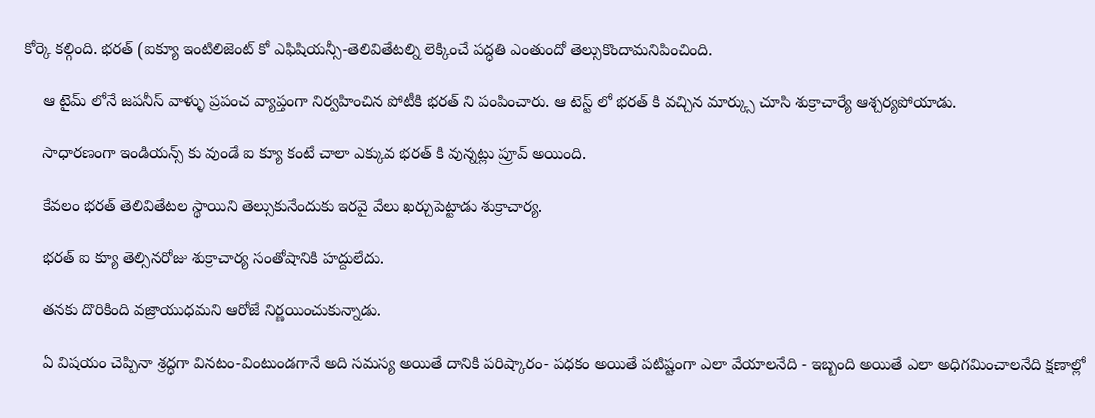కోర్కె కల్గింది. భరత్ (ఐక్యూ ఇంటిలిజెంట్ కో ఎఫిషియన్సీ-తెలివితేటల్ని లెక్కించే పద్ధతి ఎంతుందో తెల్సుకొందామనిపించింది.

    ఆ టైమ్ లోనే జపనీస్ వాళ్ళు ప్రపంచ వ్యాప్తంగా నిర్వహించిన పోటీకి భరత్ ని పంపించారు. ఆ టెస్ట్ లో భరత్ కి వచ్చిన మార్క్సు చూసి శుక్రాచార్యే ఆశ్చర్యపోయాడు.

    సాధారణంగా ఇండియన్స్ కు వుండే ఐ క్యూ కంటే చాలా ఎక్కువ భరత్ కి వున్నట్లు ప్రూవ్ అయింది.

    కేవలం భరత్ తెలివితేటల స్థాయిని తెల్సుకునేందుకు ఇరవై వేలు ఖర్చుపెట్టాడు శుక్రాచార్య.

    భరత్ ఐ క్యూ తెల్సినరోజు శుక్రాచార్య సంతోషానికి హద్దులేదు.

    తనకు దొరికింది వజ్రాయుధమని ఆరోజే నిర్ణయించుకున్నాడు.

    ఏ విషయం చెప్పినా శ్రద్ధగా వినటం-వింటుండగానే అది సమస్య అయితే దానికి పరిష్కారం- పధకం అయితే పటిష్టంగా ఎలా వేయాలనేది - ఇబ్బంది అయితే ఎలా అధిగమించాలనేది క్షణాల్లో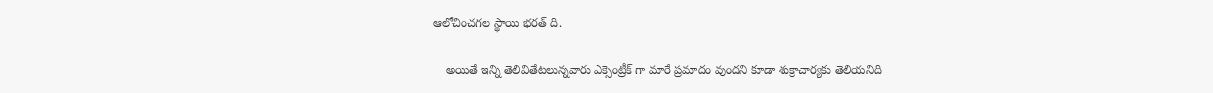ఆలోచించగల స్థాయి భరత్ ది.

    అయితే ఇన్ని తెలివితేటలున్నవారు ఎక్సెంట్రీక్ గా మారే ప్రమాదం వుందని కూడా శుక్రాచార్యకు తెలియనిది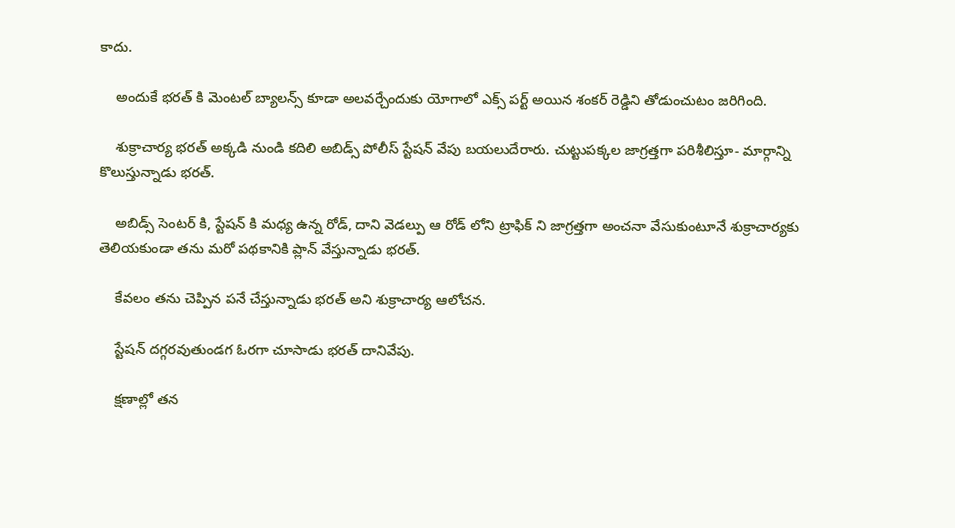కాదు.

    అందుకే భరత్ కి మెంటల్ బ్యాలన్స్ కూడా అలవర్చేందుకు యోగాలో ఎక్స్ పర్ట్ అయిన శంకర్ రెడ్డిని తోడుంచుటం జరిగింది.

    శుక్రాచార్య భరత్ అక్కడి నుండి కదిలి అబిడ్స్ పోలీస్ స్టేషన్ వేపు బయలుదేరారు. చుట్టుపక్కల జాగ్రత్తగా పరిశీలిస్తూ- మార్గాన్ని కొలుస్తున్నాడు భరత్.

    అబిడ్స్ సెంటర్ కి, స్టేషన్ కి మధ్య ఉన్న రోడ్, దాని వెడల్పు ఆ రోడ్ లోని ట్రాఫిక్ ని జాగ్రత్తగా అంచనా వేసుకుంటూనే శుక్రాచార్యకు తెలియకుండా తను మరో పథకానికి ప్లాన్ వేస్తున్నాడు భరత్.

    కేవలం తను చెప్పిన పనే చేస్తున్నాడు భరత్ అని శుక్రాచార్య ఆలోచన.

    స్టేషన్ దగ్గరవుతుండగ ఓరగా చూసాడు భరత్ దానివేపు.

    క్షణాల్లో తన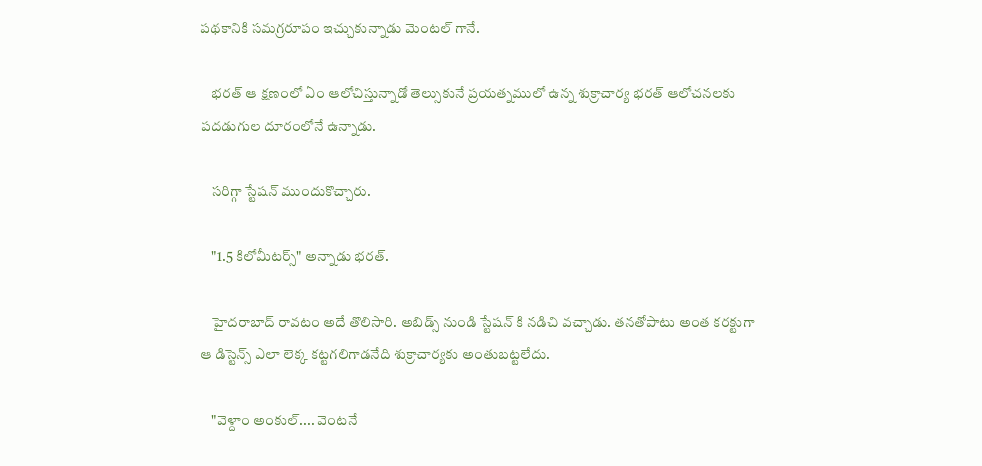పథకానికి సమగ్రరూపం ఇచ్చుకున్నాడు మెంటల్ గానే.

    భరత్ ఆ క్షణంలో ఏం ఆలోచిస్తున్నాడో తెల్సుకునే ప్రయత్నములో ఉన్న శుక్రాచార్య భరత్ ఆలోచనలకు పదడుగుల దూరంలోనే ఉన్నాడు.

    సరిగ్గా స్టేషన్ ముందుకొచ్చారు.

    "1.5 కిలోమీటర్స్" అన్నాడు భరత్.

    హైదరాబాద్ రావటం అదే తొలిసారి. అబిడ్స్ నుండి స్టేషన్ కి నడిచి వచ్చాడు. తనతోపాటు అంత కరక్టుగా ఆ డిస్టెన్స్ ఎలా లెక్క కట్టగలిగాడనేది శుక్రాచార్యకు అంతుబట్టలేదు.

    "వెళ్దాం అంకుల్.... వెంటనే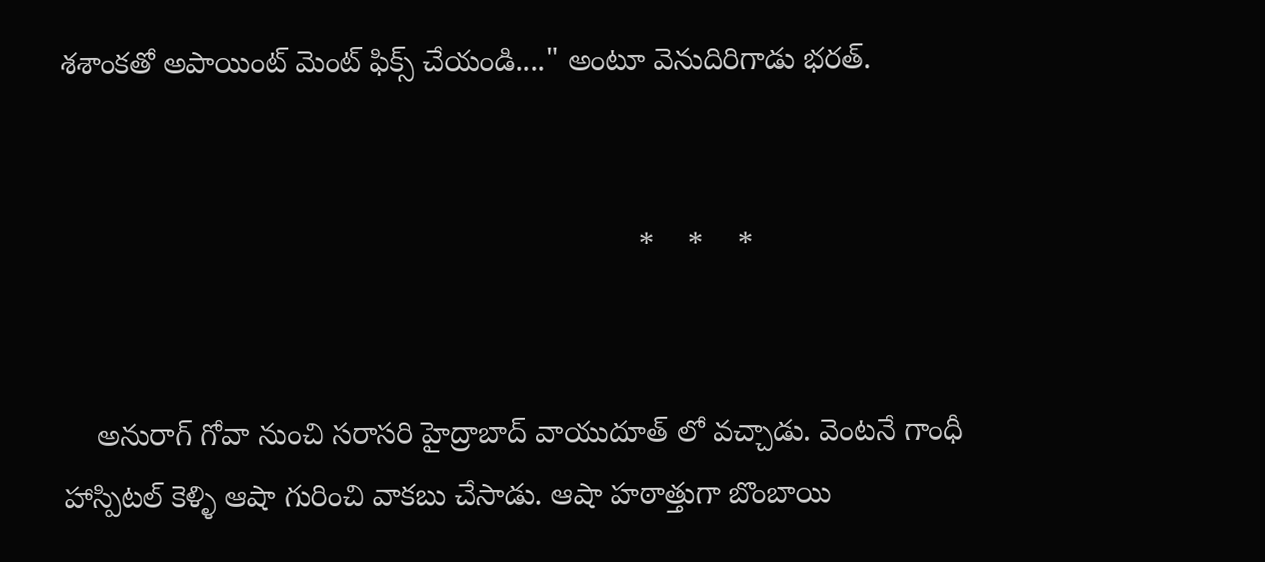శశాంకతో అపాయింట్ మెంట్ ఫిక్స్ చేయండి...." అంటూ వెనుదిరిగాడు భరత్.


                                                                    *    *    *


    అనురాగ్ గోవా నుంచి సరాసరి హైద్రాబాద్ వాయుదూత్ లో వచ్చాడు. వెంటనే గాంధీ హాస్పిటల్ కెళ్ళి ఆషా గురించి వాకబు చేసాడు. ఆషా హఠాత్తుగా బొంబాయి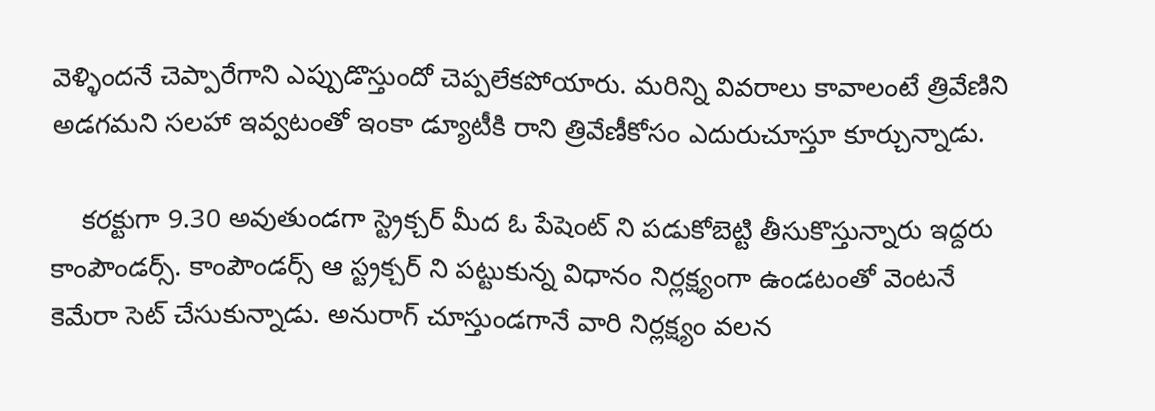వెళ్ళిందనే చెప్పారేగాని ఎప్పుడొస్తుందో చెప్పలేకపోయారు. మరిన్ని వివరాలు కావాలంటే త్రివేణిని అడగమని సలహా ఇవ్వటంతో ఇంకా డ్యూటీకి రాని త్రివేణీకోసం ఎదురుచూస్తూ కూర్చున్నాడు.

    కరక్టుగా 9.30 అవుతుండగా స్ట్రెక్చర్ మీద ఓ పేషెంట్ ని పడుకోబెట్టి తీసుకొస్తున్నారు ఇద్దరు కాంపౌండర్స్. కాంపౌండర్స్ ఆ స్ట్రక్చర్ ని పట్టుకున్న విధానం నిర్లక్ష్యంగా ఉండటంతో వెంటనే కెమేరా సెట్ చేసుకున్నాడు. అనురాగ్ చూస్తుండగానే వారి నిర్లక్ష్యం వలన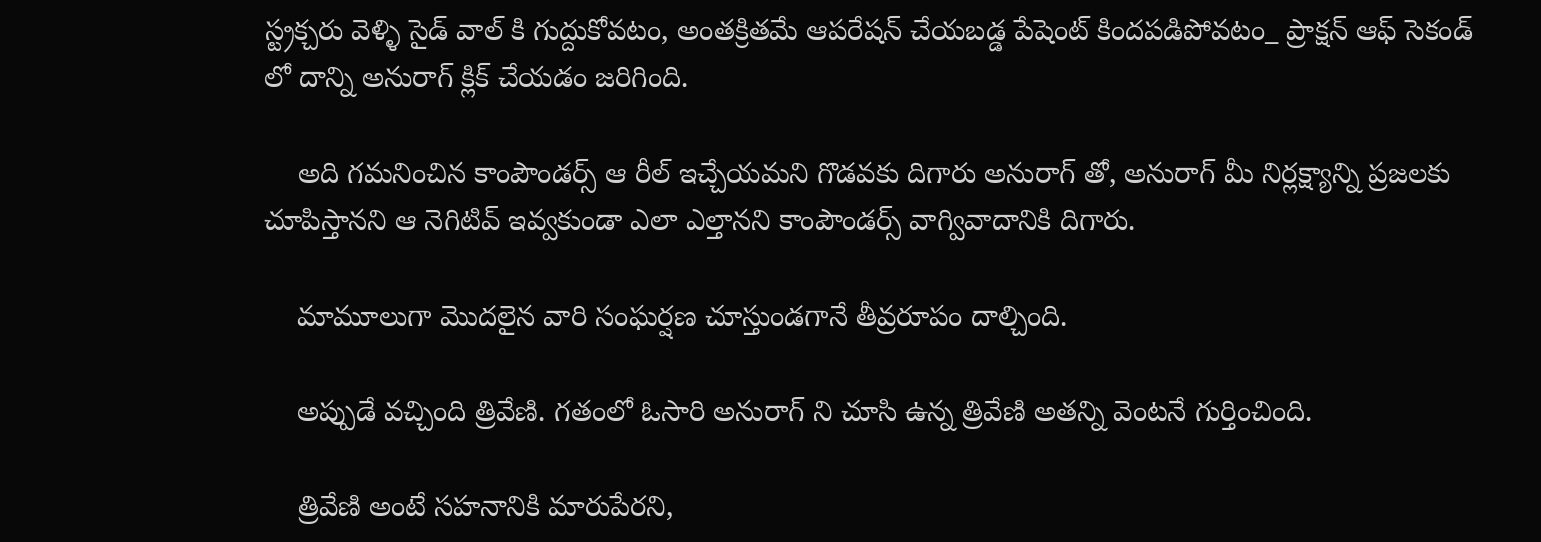స్ట్రక్చరు వెళ్ళి సైడ్ వాల్ కి గుద్దుకోవటం, అంతక్రితమే ఆపరేషన్ చేయబడ్డ పేషెంట్ కిందపడిపోవటం_ ప్రాక్షన్ ఆఫ్ సెకండ్ లో దాన్ని అనురాగ్ క్లిక్ చేయడం జరిగింది.

    అది గమనించిన కాంపౌండర్స్ ఆ రీల్ ఇచ్చేయమని గొడవకు దిగారు అనురాగ్ తో, అనురాగ్ మీ నిర్లక్ష్యాన్ని ప్రజలకు చూపిస్తానని ఆ నెగిటివ్ ఇవ్వకుండా ఎలా ఎల్తానని కాంపౌండర్స్ వాగ్వివాదానికి దిగారు.

    మామూలుగా మొదలైన వారి సంఘర్షణ చూస్తుండగానే తీవ్రరూపం దాల్చింది.

    అప్పుడే వచ్చింది త్రివేణి. గతంలో ఓసారి అనురాగ్ ని చూసి ఉన్న త్రివేణి అతన్ని వెంటనే గుర్తించింది.

    త్రివేణి అంటే సహనానికి మారుపేరని,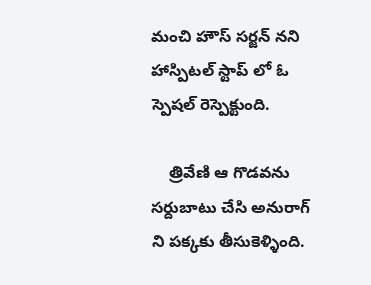మంచి హౌస్ సర్జన్ నని హాస్పిటల్ స్టాప్ లో ఓ స్పెషల్ రెస్పెక్టుంది.

    త్రివేణి ఆ గొడవను సర్దుబాటు చేసి అనురాగ్ ని పక్కకు తీసుకెళ్ళింది.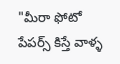"మీరా ఫోటో పేపర్స్ కిస్తే వాళ్ళ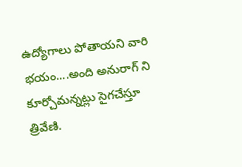ఉద్యోగాలు పోతాయని వారి భయం....అంది అనురాగ్ ని కూర్చోమన్నట్లు సైగచేస్తూ త్రివేణి.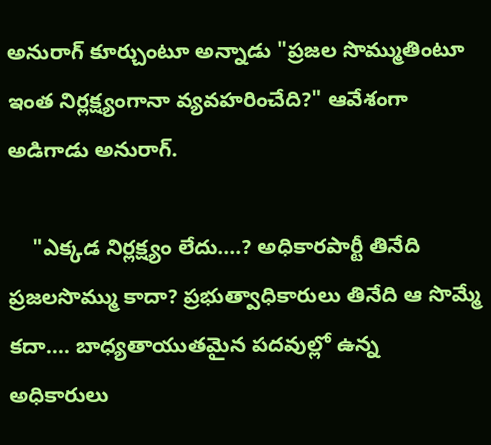అనురాగ్ కూర్చుంటూ అన్నాడు "ప్రజల సొమ్ముతింటూ ఇంత నిర్లక్ష్యంగానా వ్యవహరించేది?" ఆవేశంగా అడిగాడు అనురాగ్.

    "ఎక్కడ నిర్లక్ష్యం లేదు....? అధికారపార్టీ తినేది ప్రజలసొమ్ము కాదా? ప్రభుత్వాధికారులు తినేది ఆ సొమ్మే కదా.... బాధ్యతాయుతమైన పదవుల్లో ఉన్న అధికారులు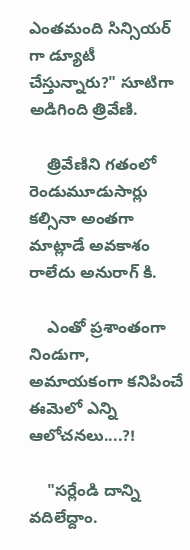ఎంతమంది సిన్సియర్ గా డ్యూటీ చేస్తున్నారు?" సూటిగా అడిగింది త్రివేణి.

    త్రివేణిని గతంలో రెండుమూడుసార్లు కల్సినా అంతగా మాట్లాడే అవకాశం రాలేదు అనురాగ్ కి.

    ఎంతో ప్రశాంతంగా నిండుగా, అమాయకంగా కనిపించే ఈమెలో ఎన్ని ఆలోచనలు....?!

    "సర్లేండి దాన్ని వదిలేద్దాం.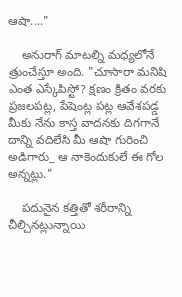ఆషా...."

    అనురాగ్ మాటల్ని మధ్యలోనే త్రుంచేస్తూ అంది. "చూసారా మనిషి ఎంత ఎస్కేపిస్టో? క్షణం క్రితం వరకు ప్రజలపట్ల, పేషెంట్ల పట్ల ఆవేశపడ్డ మీకు నేను కాస్త వాదనకు దిగగానే దాన్ని వదిలేసి మీ ఆషా గురించి అడిగారు_ ఆ నాకెందుకులే ఈ గోల అన్నట్లు."

    పదునైన కత్తితో శరీరాన్ని చీల్చినట్లున్నాయి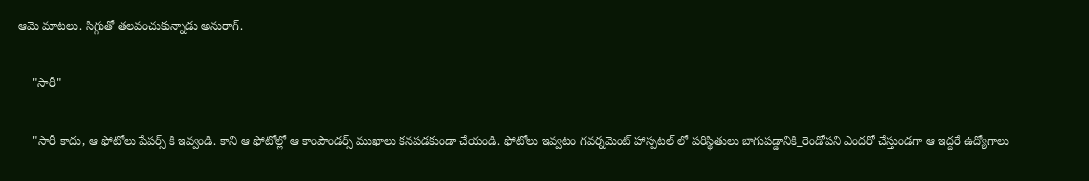ఆమె మాటలు. సిగ్గుతో తలవంచుకున్నాడు అనురాగ్.

    "సారీ"

    "సారీ కాదు, ఆ ఫోటోలు పేపర్స్ కి ఇవ్వండి. కాని ఆ ఫోటోల్లో ఆ కాంపౌండర్స్ ముఖాలు కనపడకుండా చేయండి. ఫోటోలు ఇవ్వటం గవర్నమెంట్ హాస్పటల్ లో పరిస్థితులు బాగుపడ్డానికి_రెండోపని ఎందరో చేస్తుండగా ఆ ఇద్దరే ఉద్యోగాలు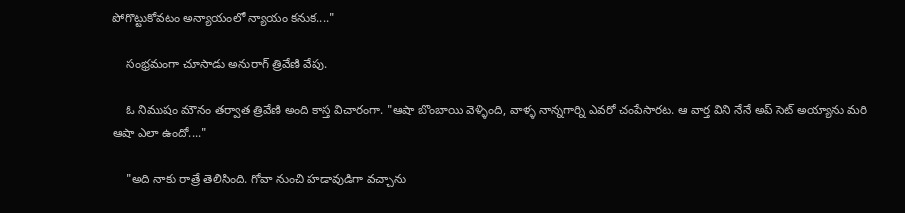పోగొట్టుకోవటం అన్యాయంలో న్యాయం కనుక...."

    సంభ్రమంగా చూసాడు అనురాగ్ త్రివేణి వేపు.

    ఓ నిముషం మౌనం తర్వాత త్రివేణి అంది కాస్త విచారంగా. "ఆషా బొంబాయి వెళ్ళింది, వాళ్ళ నాన్నగార్ని ఎవరో చంపేసారట. ఆ వార్త విని నేనే అప్ సెట్ అయ్యాను మరి ఆషా ఎలా ఉందో...."

    "అది నాకు రాత్రే తెలిసింది. గోవా నుంచి హడావుడిగా వచ్చాను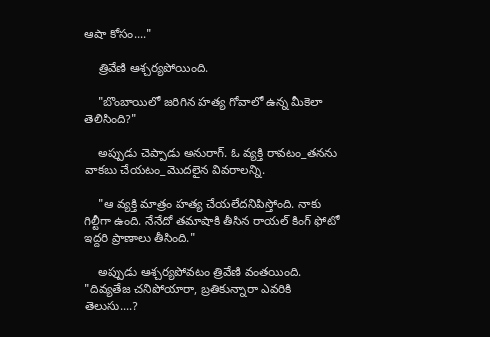ఆషా కోసం...."

    త్రివేణి ఆశ్చర్యపోయింది.

    "బొంబాయిలో జరిగిన హత్య గోవాలో ఉన్న మీకెలా తెలిసింది?"

    అప్పుడు చెప్పాడు అనురాగ్. ఓ వ్యక్తి రావటం_తనను వాకబు చేయటం_మొదలైన వివరాలన్ని.

    "ఆ వ్యక్తి మాత్రం హత్య చేయలేదనిపిస్తోంది. నాకు గిల్టీగా ఉంది. నేనేదో తమాషాకి తీసిన రాయల్ కింగ్ ఫోటో ఇద్దరి ప్రాణాలు తీసింది."

    అప్పుడు ఆశ్చర్యపోవటం త్రివేణి వంతయింది. "దివ్యతేజ చనిపోయారా, బ్రతికున్నారా ఎవరికి తెలుసు....?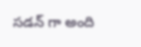సడన్ గా అంది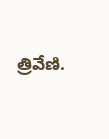త్రివేణి.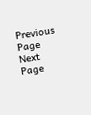Previous Page Next Page